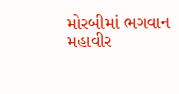મોરબીમાં ભગવાન મહાવીર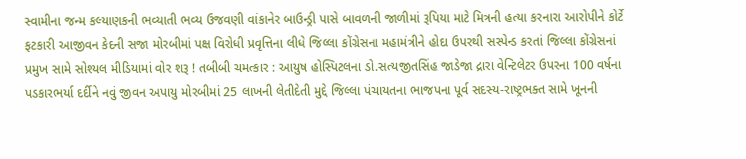સ્વામીના જન્મ કલ્યાણકની ભવ્યાતી ભવ્ય ઉજવણી વાંકાનેર બાઉન્ડ્રી પાસે બાવળની જાળીમાં રૂપિયા માટે મિત્રની હત્યા કરનારા આરોપીને કોર્ટે ફટકારી આજીવન કેદની સજા મોરબીમાં પક્ષ વિરોધી પ્રવૃત્તિના લીધે જિલ્લા કોંગ્રેસના મહામંત્રીને હોદા ઉપરથી સસ્પેન્ડ કરતાં જિલ્લા કોંગ્રેસનાં પ્રમુખ સામે સોશ્યલ મીડિયામાં વોર શરૂ ! તબીબી ચમત્કાર : આયુષ હોસ્પિટલના ડો.સત્યજીતસિંહ જાડેજા દ્રારા વેન્ટિલેટર ઉપરના 100 વર્ષના પડકારભર્યા દર્દીને નવું જીવન અપાયુ મોરબીમાં 25 લાખની લેતીદેતી મુદ્દે જિલ્લા પંચાયતના ભાજપના પૂર્વ સદસ્ય-રાષ્ટ્રભક્ત સામે ખૂનની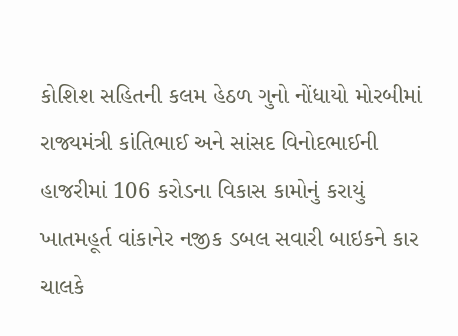કોશિશ સહિતની કલમ હેઠળ ગુનો નોંધાયો મોરબીમાં રાજ્યમંત્રી કાંતિભાઈ અને સાંસદ વિનોદભાઈની હાજરીમાં 106 કરોડના વિકાસ કામોનું કરાયું ખાતમહૂર્ત વાંકાનેર નજીક ડબલ સવારી બાઇકને કાર ચાલકે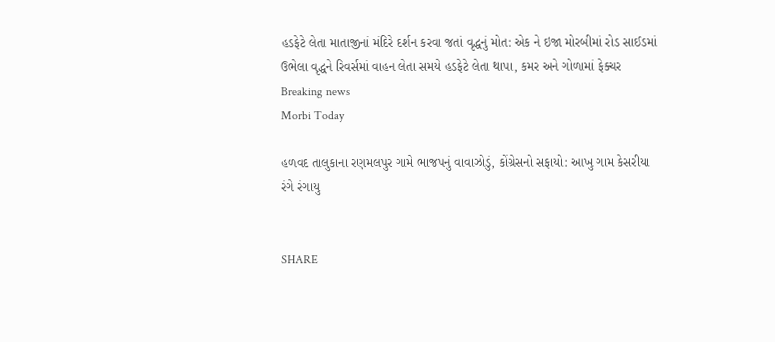હડફેટે લેતા માતાજીનાં મંદિરે દર્શન કરવા જતાં વૃદ્ધનું મોત: એક ને ઇજા મોરબીમાં રોડ સાઈડમાં ઉભેલા વૃદ્ધને રિવર્સમાં વાહન લેતા સમયે હડફેટે લેતા થાપા, કમર અને ગોળામાં ફેક્ચર
Breaking news
Morbi Today

હળવદ તાલુકાના રણમલપુર ગામે ભાજપનું વાવાઝોડું, કોંગ્રેસનો સફાયો: આખુ ગામ કેસરીયા રંગે રંગાયુ


SHARE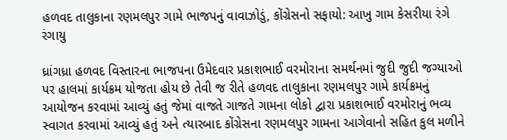હળવદ તાલુકાના રણમલપુર ગામે ભાજપનું વાવાઝોડું, કોંગ્રેસનો સફાયો: આખુ ગામ કેસરીયા રંગે રંગાયુ

ધ્રાંગધ્રા હળવદ વિસ્તારના ભાજપના ઉમેદવાર પ્રકાશભાઈ વરમોરાના સમર્થનમાં જુદી જુદી જગ્યાઓ પર હાલમાં કાર્યક્રમ યોજતા હોય છે તેવી જ રીતે હળવદ તાલુકાના રણમલપુર ગામે કાર્યક્રમનું આયોજન કરવામાં આવ્યું હતું જેમાં વાજતે ગાજતે ગામના લોકો દ્વારા પ્રકાશભાઈ વરમોરાનું ભવ્ય સ્વાગત કરવામાં આવ્યું હતું અને ત્યારબાદ કોંગ્રેસના રણમલપુર ગામના આગેવાનો સહિત કુલ મળીને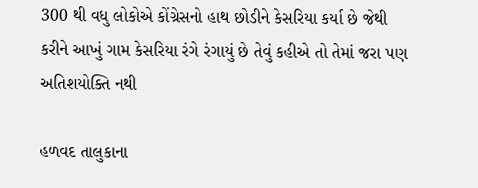300 થી વધુ લોકોએ કોંગ્રેસનો હાથ છોડીને કેસરિયા કર્યા છે જેથી કરીને આખું ગામ કેસરિયા રંગે રંગાયું છે તેવું કહીએ તો તેમાં જરા પણ અતિશયોક્તિ નથી

હળવદ તાલુકાના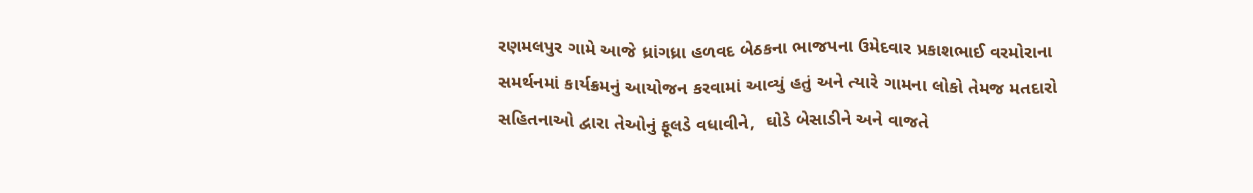રણમલપુર ગામે આજે ધ્રાંગધ્રા હળવદ બેઠકના ભાજપના ઉમેદવાર પ્રકાશભાઈ વરમોરાના સમર્થનમાં કાર્યક્રમનું આયોજન કરવામાં આવ્યું હતું અને ત્યારે ગામના લોકો તેમજ મતદારો સહિતનાઓ દ્વારા તેઓનું ફૂલડે વધાવીને,  ઘોડે બેસાડીને અને વાજતે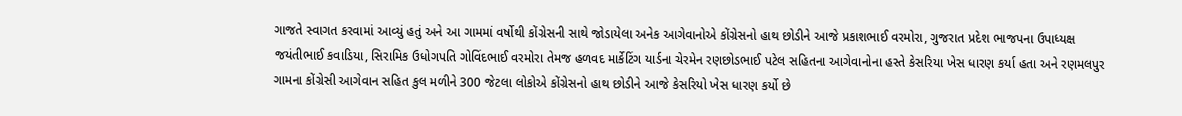ગાજતે સ્વાગત કરવામાં આવ્યું હતું અને આ ગામમાં વર્ષોથી કોંગ્રેસની સાથે જોડાયેલા અનેક આગેવાનોએ કોંગ્રેસનો હાથ છોડીને આજે પ્રકાશભાઈ વરમોરા, ગુજરાત પ્રદેશ ભાજપના ઉપાધ્યક્ષ જયંતીભાઈ કવાડિયા, સિરામિક ઉધોગપતિ ગોવિંદભાઈ વરમોરા તેમજ હળવદ માર્કેટિંગ યાર્ડના ચેરમેન રણછોડભાઈ પટેલ સહિતના આગેવાનોના હસ્તે કેસરિયા ખેસ ધારણ કર્યા હતા અને રણમલપુર ગામના કોંગ્રેસી આગેવાન સહિત કુલ મળીને 300 જેટલા લોકોએ કોંગ્રેસનો હાથ છોડીને આજે કેસરિયો ખેસ ધારણ કર્યો છે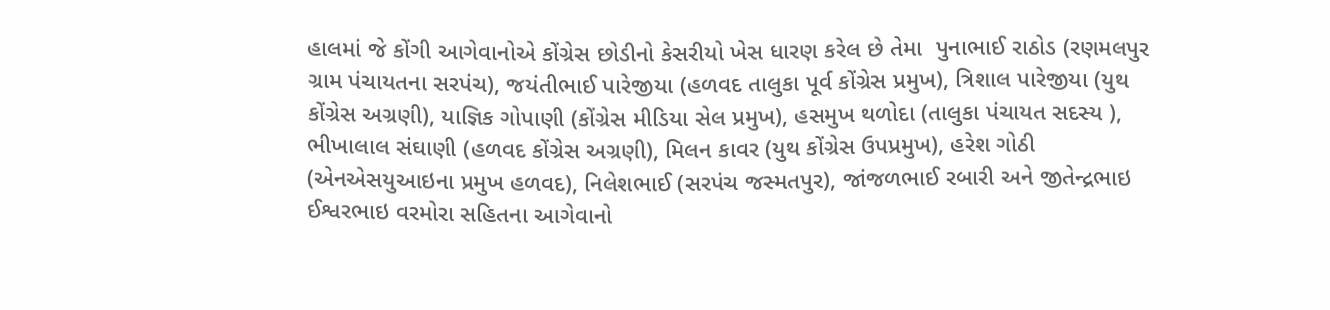હાલમાં જે કોંગી આગેવાનોએ કોંગ્રેસ છોડીનો કેસરીયો ખેસ ધારણ કરેલ છે તેમા  પુનાભાઈ રાઠોડ (રણમલપુર ગ્રામ પંચાયતના સરપંચ), જયંતીભાઈ પારેજીયા (હળવદ તાલુકા પૂર્વ કોંગ્રેસ પ્રમુખ), ત્રિશાલ પારેજીયા (યુથ કોંગ્રેસ અગ્રણી), યાજ્ઞિક ગોપાણી (કોંગ્રેસ મીડિયા સેલ પ્રમુખ), હસમુખ થળોદા (તાલુકા પંચાયત સદસ્ય ), ભીખાલાલ સંઘાણી (હળવદ કોંગ્રેસ અગ્રણી), મિલન કાવર (યુથ કોંગ્રેસ ઉપપ્રમુખ), હરેશ ગોઠી (એનએસયુઆઇના પ્રમુખ હળવદ), નિલેશભાઈ (સરપંચ જસ્મતપુર), જાંજળભાઈ રબારી અને જીતેન્દ્રભાઇ ઈશ્વરભાઇ વરમોરા સહિતના આગેવાનો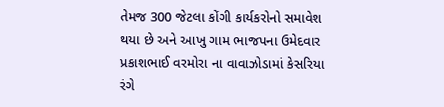તેમજ 300 જેટલા કોંગી કાર્યકરોનો સમાવેશ થયા છે અને આખુ ગામ ભાજપના ઉમેદવાર પ્રકાશભાઈ વરમોરા ના વાવાઝોડામાં કેસરિયા રંગે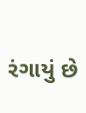રંગાયું છે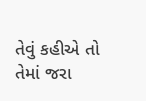તેવું કહીએ તો તેમાં જરા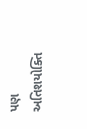પણ અતિશયોક્તિ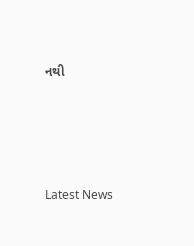નથી






Latest News